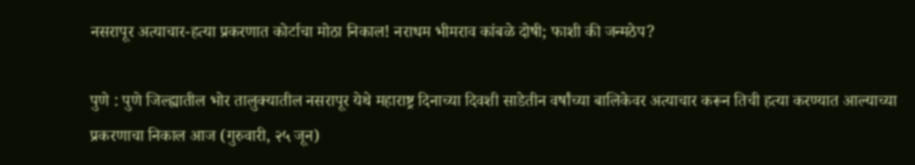नसरापूर अत्याचार-हत्या प्रकरणात कोर्टाचा मोठा निकाल! नराधम भीमराव कांबळे दोषी; फाशी की जन्मठेप?

पुणे : पुणे जिल्ह्यातील भोर तालुक्यातील नसरापूर येथे महाराष्ट्र दिनाच्या दिवशी साडेतीन वर्षांच्या बालिकेवर अत्याचार करून तिची हत्या करण्यात आल्याच्या प्रकरणाचा निकाल आज (गुरुवारी, २५ जून)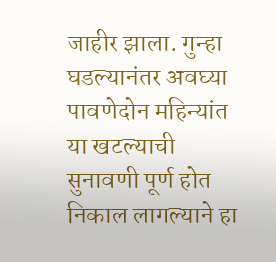जाहीर झाला. गुन्हा घडल्यानंतर अवघ्या पावणेदोन महिन्यांत या खटल्याची सुनावणी पूर्ण होत निकाल लागल्याने हा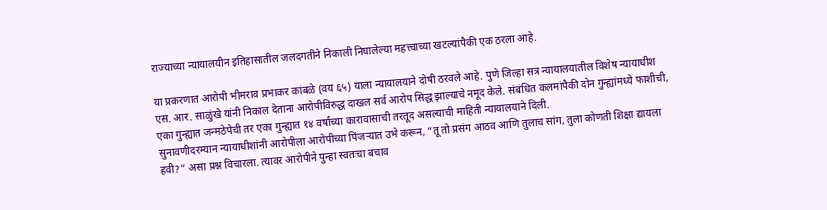राज्याच्या न्यायालयीन इतिहासातील जलदगतीने निकाली निघालेल्या महत्त्वाच्या खटल्यांपैकी एक ठरला आहे.

या प्रकरणात आरोपी भीमराव प्रभाकर कांबळे (वय ६५) याला न्यायालयाने दोषी ठरवले आहे. पुणे जिल्हा सत्र न्यायालयातील विशेष न्यायाधीश एस. आर. साळुंखे यांनी निकाल देताना आरोपीविरुद्ध दाखल सर्व आरोप सिद्ध झाल्याचे नमूद केले. संबंधित कलमांपैकी दोन गुन्ह्यांमध्ये फाशीची, एका गुन्ह्यात जन्मठेपेची तर एका गुन्ह्यात १४ वर्षांच्या कारावासाची तरतूद असल्याची माहिती न्यायालयाने दिली.
सुनावणीदरम्यान न्यायाधीशांनी आरोपीला आरोपीच्या पिंजऱ्यात उभे करून, “तू तो प्रसंग आठव आणि तुलाच सांग, तुला कोणती शिक्षा द्यायला हवी?” असा प्रश्न विचारला. त्यावर आरोपीने पुन्हा स्वतःचा बचाव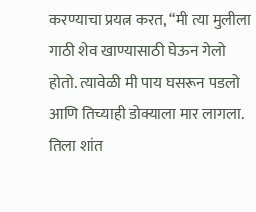करण्याचा प्रयत्न करत, “मी त्या मुलीला गाठी शेव खाण्यासाठी घेऊन गेलो होतो. त्यावेळी मी पाय घसरून पडलो आणि तिच्याही डोक्याला मार लागला. तिला शांत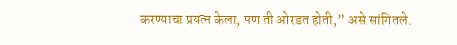करण्याचा प्रयत्न केला, पण ती ओरडत होती,” असे सांगितले.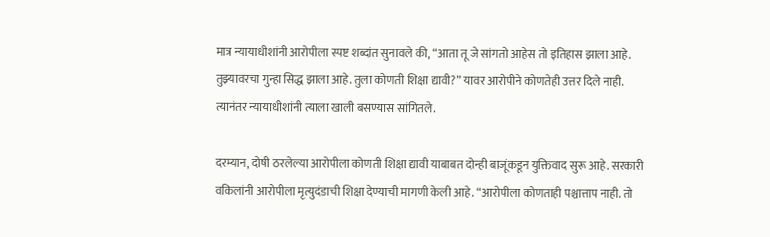मात्र न्यायाधीशांनी आरोपीला स्पष्ट शब्दांत सुनावले की, “आता तू जे सांगतो आहेस तो इतिहास झाला आहे. तुझ्यावरचा गुन्हा सिद्ध झाला आहे. तुला कोणती शिक्षा द्यावी?” यावर आरोपीने कोणतेही उत्तर दिले नाही. त्यानंतर न्यायाधीशांनी त्याला खाली बसण्यास सांगितले.

दरम्यान, दोषी ठरलेल्या आरोपीला कोणती शिक्षा द्यावी याबाबत दोन्ही बाजूंकडून युक्तिवाद सुरू आहे. सरकारी वकिलांनी आरोपीला मृत्युदंडाची शिक्षा देण्याची मागणी केली आहे. “आरोपीला कोणताही पश्चात्ताप नाही. तो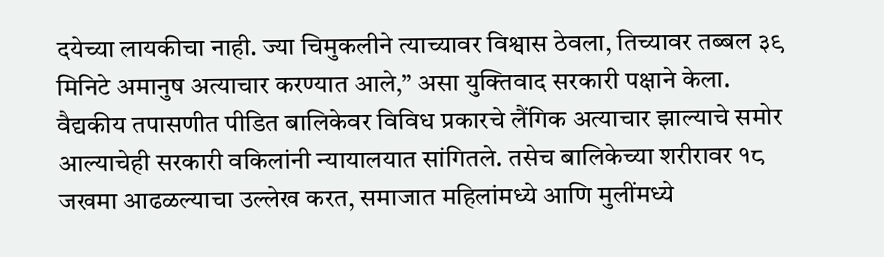दयेच्या लायकीचा नाही. ज्या चिमुकलीने त्याच्यावर विश्वास ठेवला, तिच्यावर तब्बल ३९ मिनिटे अमानुष अत्याचार करण्यात आले,” असा युक्तिवाद सरकारी पक्षाने केला.
वैद्यकीय तपासणीत पीडित बालिकेवर विविध प्रकारचे लैंगिक अत्याचार झाल्याचे समोर आल्याचेही सरकारी वकिलांनी न्यायालयात सांगितले. तसेच बालिकेच्या शरीरावर १८ जखमा आढळल्याचा उल्लेख करत, समाजात महिलांमध्ये आणि मुलींमध्ये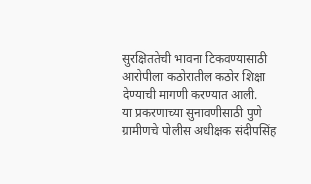सुरक्षिततेची भावना टिकवण्यासाठी आरोपीला कठोरातील कठोर शिक्षा देण्याची मागणी करण्यात आली.
या प्रकरणाच्या सुनावणीसाठी पुणे ग्रामीणचे पोलीस अधीक्षक संदीपसिंह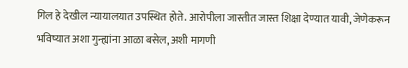गिल हे देखील न्यायालयात उपस्थित होते. आरोपीला जास्तीत जास्त शिक्षा देण्यात यावी, जेणेकरून भविष्यात अशा गुन्ह्यांना आळा बसेल, अशी मागणी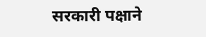सरकारी पक्षाने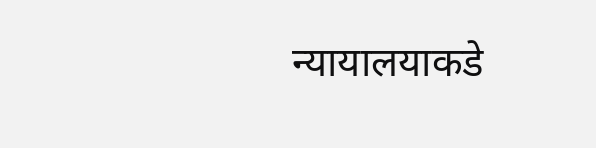न्यायालयाकडे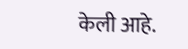केली आहे.